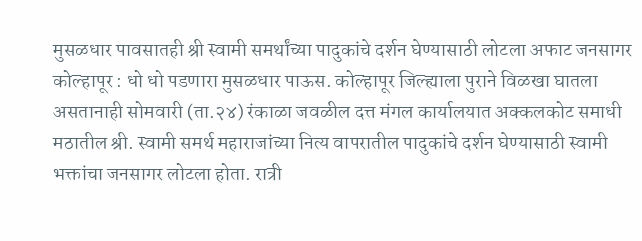मुसळधार पावसातही श्री स्वामी समर्थांच्या पादुकांचे दर्शन घेण्यासाठी लोटला अफाट जनसागर
कोल्हापूर : धो धो पडणारा मुसळधार पाऊस. कोल्हापूर जिल्ह्याला पुराने विळखा घातला असतानाही सोमवारी (ता.२४) रंकाळा जवळील दत्त मंगल कार्यालयात अक्कलकोट समाधी मठातील श्री. स्वामी समर्थ महाराजांच्या नित्य वापरातील पादुकांचे दर्शन घेण्यासाठी स्वामी भक्तांचा जनसागर लोटला होता. रात्री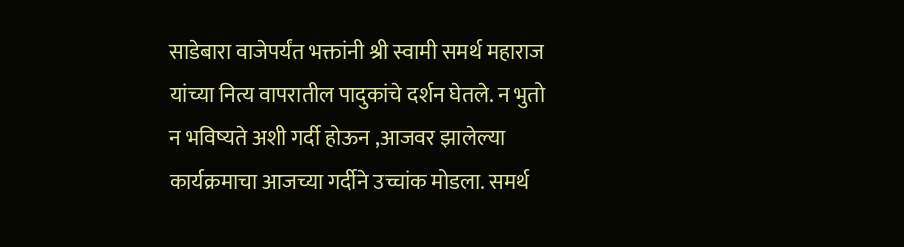साडेबारा वाजेपर्यंत भक्तांनी श्री स्वामी समर्थ महाराज यांच्या नित्य वापरातील पादुकांचे दर्शन घेतले. न भुतो न भविष्यते अशी गर्दी होऊन ,आजवर झालेल्या कार्यक्रमाचा आजच्या गर्दीने उच्चांक मोडला. समर्थ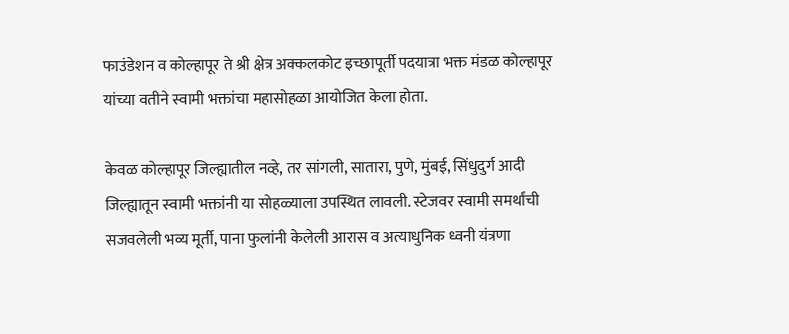फाउंडेशन व कोल्हापूर ते श्री क्षेत्र अक्कलकोट इच्छापूर्ती पदयात्रा भक्त मंडळ कोल्हापूर यांच्या वतीने स्वामी भक्तांचा महासोहळा आयोजित केला होता.

केवळ कोल्हापूर जिल्ह्यातील नव्हे, तर सांगली, सातारा, पुणे, मुंबई, सिंधुदुर्ग आदी जिल्ह्यातून स्वामी भक्तांनी या सोहळ्याला उपस्थित लावली. स्टेजवर स्वामी समर्थांची सजवलेली भव्य मूर्ती, पाना फुलांनी केलेली आरास व अत्याधुनिक ध्वनी यंत्रणा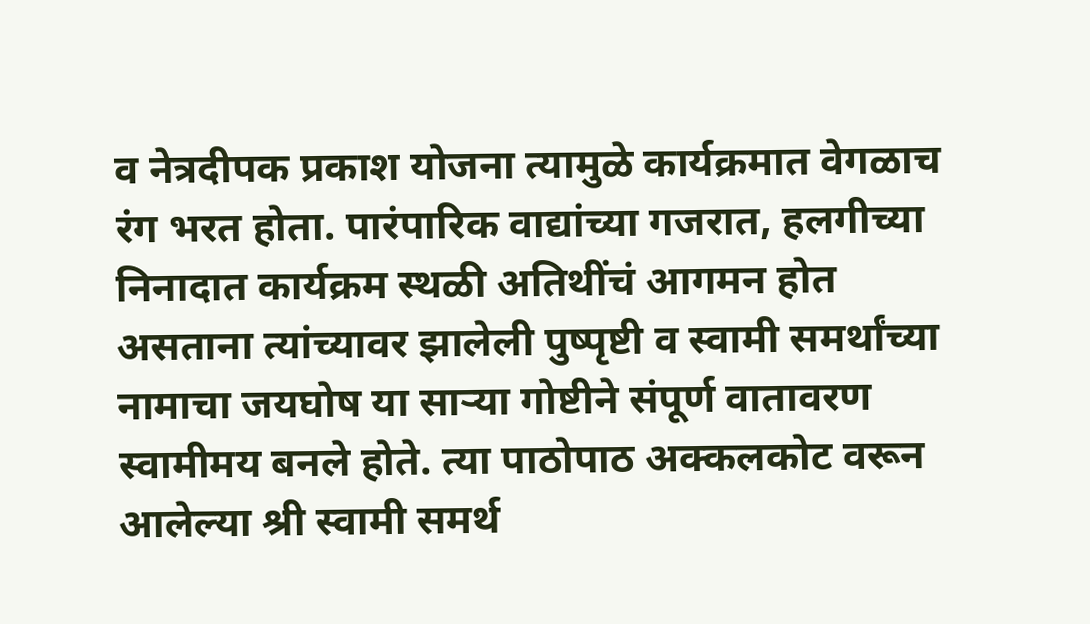व नेत्रदीपक प्रकाश योजना त्यामुळे कार्यक्रमात वेगळाच रंग भरत होता. पारंपारिक वाद्यांच्या गजरात, हलगीच्या निनादात कार्यक्रम स्थळी अतिथींचं आगमन होत असताना त्यांच्यावर झालेली पुष्पृष्टी व स्वामी समर्थांच्या नामाचा जयघोष या साऱ्या गोष्टीने संपूर्ण वातावरण स्वामीमय बनले होते. त्या पाठोपाठ अक्कलकोट वरून आलेल्या श्री स्वामी समर्थ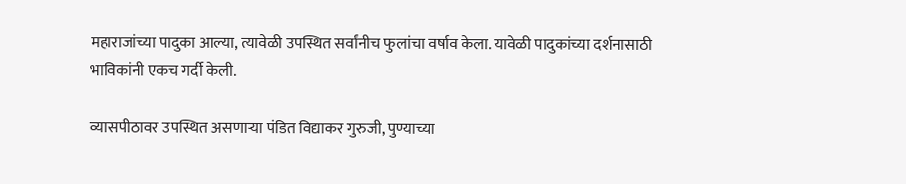महाराजांच्या पादुका आल्या, त्यावेळी उपस्थित सर्वांनीच फुलांचा वर्षाव केला. यावेळी पादुकांच्या दर्शनासाठी भाविकांनी एकच गर्दी केली.

व्यासपीठावर उपस्थित असणाऱ्या पंडित विद्याकर गुरुजी, पुण्याच्या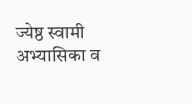ज्येष्ठ स्वामी अभ्यासिका व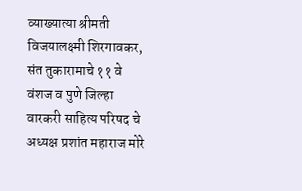व्याख्यात्या श्रीमती विजयालक्ष्मी शिरगावकर, संत तुकारामाचे ११ वे वंशज व पुणे जिल्हा वारकरी साहित्य परिषद चे अध्यक्ष प्रशांत महाराज मोरे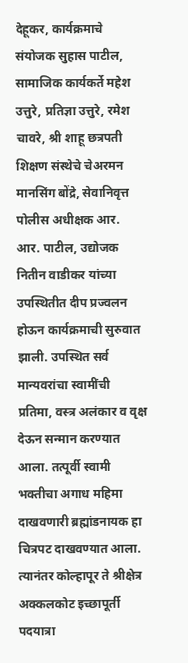देहूकर, कार्यक्रमाचे संयोजक सुहास पाटील, सामाजिक कार्यकर्ते महेश उत्तुरे, प्रतिज्ञा उत्तुरे, रमेश चावरे, श्री शाहू छत्रपती शिक्षण संस्थेचे चेअरमन मानसिंग बोंद्रे, सेवानिवृत्त पोलीस अधीक्षक आर. आर. पाटील, उद्योजक नितीन वाडीकर यांच्या उपस्थितीत दीप प्रज्वलन होऊन कार्यक्रमाची सुरुवात झाली. उपस्थित सर्व मान्यवरांचा स्वामींची प्रतिमा, वस्त्र अलंकार व वृक्ष देऊन सन्मान करण्यात आला. तत्पूर्वी स्वामी भक्तीचा अगाध महिमा दाखवणारी ब्रह्मांडनायक हा चित्रपट दाखवण्यात आला. त्यानंतर कोल्हापूर ते श्रीक्षेत्र अक्कलकोट इच्छापूर्ती पदयात्रा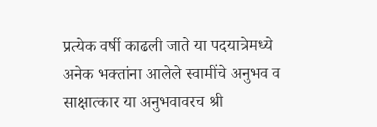प्रत्येक वर्षी काढली जाते या पदयात्रेमध्ये अनेक भक्तांना आलेले स्वामींचे अनुभव व साक्षात्कार या अनुभवावरच श्री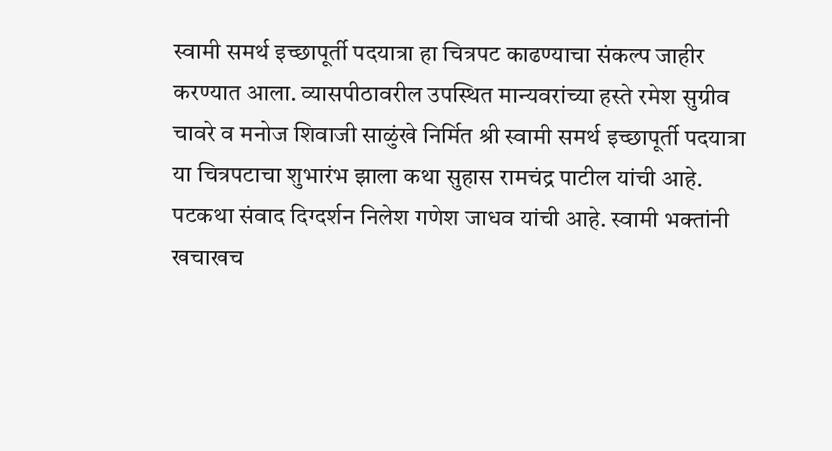स्वामी समर्थ इच्छापूर्ती पदयात्रा हा चित्रपट काढण्याचा संकल्प जाहीर करण्यात आला. व्यासपीठावरील उपस्थित मान्यवरांच्या हस्ते रमेश सुग्रीव चावरे व मनोज शिवाजी साळुंखे निर्मित श्री स्वामी समर्थ इच्छापूर्ती पदयात्रा या चित्रपटाचा शुभारंभ झाला कथा सुहास रामचंद्र पाटील यांची आहे. पटकथा संवाद दिग्दर्शन निलेश गणेश जाधव यांची आहे. स्वामी भक्तांनी खचाखच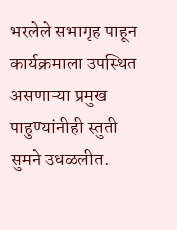भरलेले सभागृह पाहून कार्यक्रमाला उपस्थित असणाऱ्या प्रमुख पाहुण्यांनीही स्तुती सुमने उधळलीत.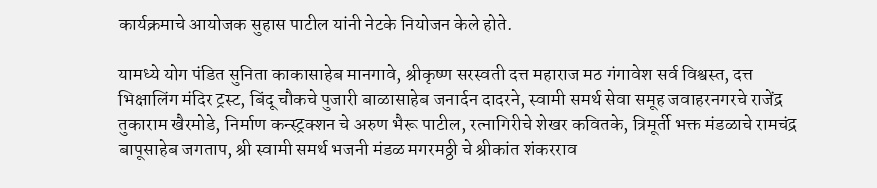कार्यक्रमाचे आयोजक सुहास पाटील यांनी नेटके नियोजन केले होते.

यामध्ये योग पंडित सुनिता काकासाहेब मानगावे, श्रीकृष्ण सरस्वती दत्त महाराज मठ गंगावेश सर्व विश्वस्त, दत्त भिक्षालिंग मंदिर ट्रस्ट, बिंदू चौकचे पुजारी बाळासाहेब जनार्दन दादरने, स्वामी समर्थ सेवा समूह जवाहरनगरचे राजेंद्र तुकाराम खैरमोडे, निर्माण कन्स्ट्रक्शन चे अरुण भैरू पाटील, रत्नागिरीचे शेखर कवितके, त्रिमूर्ती भक्त मंडळाचे रामचंद्र बापूसाहेब जगताप, श्री स्वामी समर्थ भजनी मंडळ मगरमठ्ठी चे श्रीकांत शंकरराव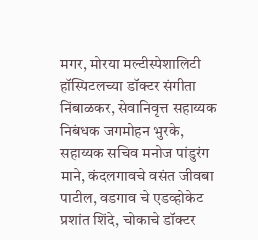मगर, मोरया मल्टीस्पेशालिटी हॉस्पिटलच्या डॉक्टर संगीता निंबाळकर, सेवानिवृत्त सहाय्यक निबंधक जगमोहन भुरके, सहाय्यक सचिव मनोज पांडुरंग माने, कंदलगावचे वसंत जीवबा पाटील, वडगाव चे एडव्होकेट प्रशांत शिंदे, चोकाचे डॉक्टर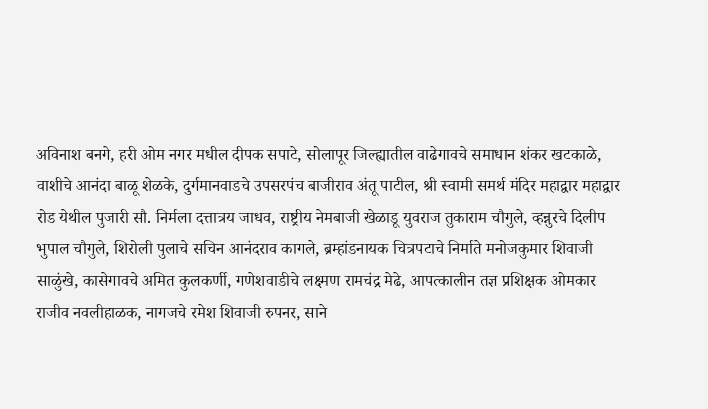अविनाश बनगे, हरी ओम नगर मधील दीपक सपाटे, सोलापूर जिल्ह्यातील वाढेगावचे समाधान शंकर खटकाळे, वाशीचे आनंदा बाळू शेळके, दुर्गमानवाडचे उपसरपंच बाजीराव अंतू पाटील, श्री स्वामी समर्थ मंदिर महाद्वार महाद्वार रोड येथील पुजारी सौ. निर्मला दत्तात्रय जाधव, राष्ट्रीय नेमबाजी खेळाडू युवराज तुकाराम चौगुले, व्हन्नुरचे दिलीप भुपाल चौगुले, शिरोली पुलाचे सचिन आनंदराव कागले, ब्रम्हांडनायक चित्रपटाचे निर्माते मनोजकुमार शिवाजी साळुंखे, कासेगावचे अमित कुलकर्णी, गणेशवाडीचे लक्ष्मण रामचंद्र मेढे, आपत्कालीन तज्ञ प्रशिक्षक ओमकार राजीव नवलीहाळक, नागजचे रमेश शिवाजी रुपनर, साने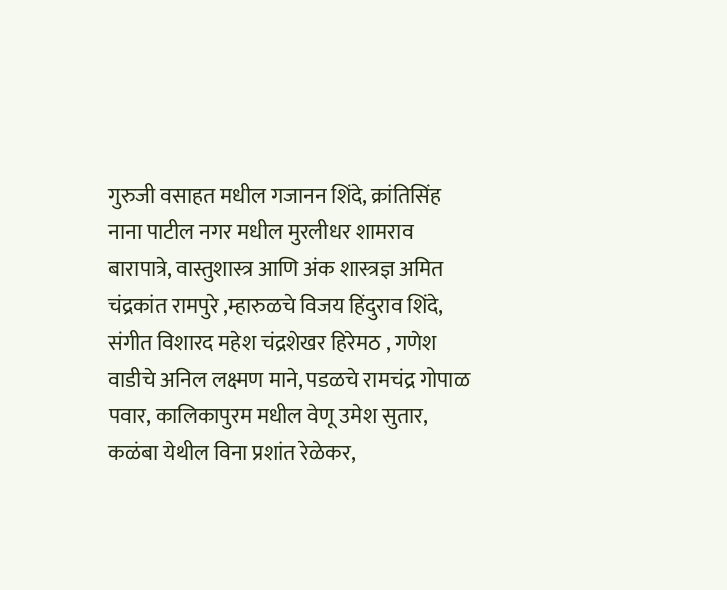गुरुजी वसाहत मधील गजानन शिंदे, क्रांतिसिंह नाना पाटील नगर मधील मुरलीधर शामराव बारापात्रे, वास्तुशास्त्र आणि अंक शास्त्रज्ञ अमित चंद्रकांत रामपुरे ,म्हारुळचे विजय हिंदुराव शिंदे, संगीत विशारद महेश चंद्रशेखर हिरेमठ , गणेश वाडीचे अनिल लक्ष्मण माने, पडळचे रामचंद्र गोपाळ पवार, कालिकापुरम मधील वेणू उमेश सुतार, कळंबा येथील विना प्रशांत रेळेकर,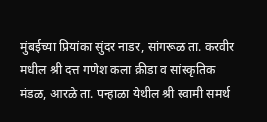मुंबईच्या प्रियांका सुंदर नाडर, सांगरूळ ता. करवीर मधील श्री दत्त गणेश कला क्रीडा व सांस्कृतिक मंडळ, आरळे ता. पन्हाळा येथील श्री स्वामी समर्थ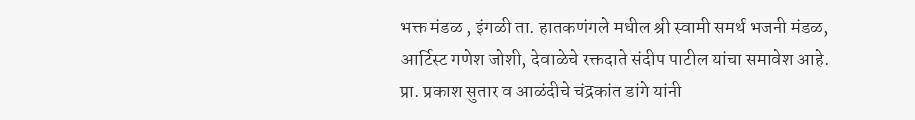भक्त मंडळ , इंगळी ता. हातकणंगले मधील श्री स्वामी समर्थ भजनी मंडळ, आर्टिस्ट गणेश जोशी, देवाळेचे रक्तदाते संदीप पाटील यांचा समावेश आहे.
प्रा. प्रकाश सुतार व आळंदीचे चंद्रकांत डांगे यांनी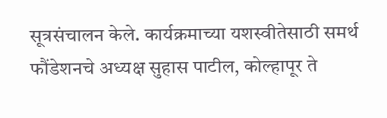सूत्रसंचालन केले. कार्यक्रमाच्या यशस्वीतेसाठी समर्थ फौंडेशनचे अध्यक्ष सुहास पाटील, कोल्हापूर ते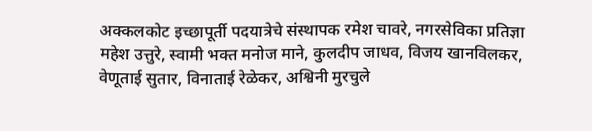अक्कलकोट इच्छापूर्ती पदयात्रेचे संस्थापक रमेश चावरे, नगरसेविका प्रतिज्ञा महेश उत्तुरे, स्वामी भक्त मनोज माने, कुलदीप जाधव, विजय खानविलकर, वेणूताई सुतार, विनाताई रेळेकर, अश्विनी मुरचुले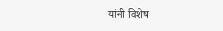यांनी विशेष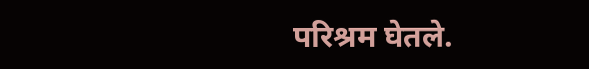परिश्रम घेतले.